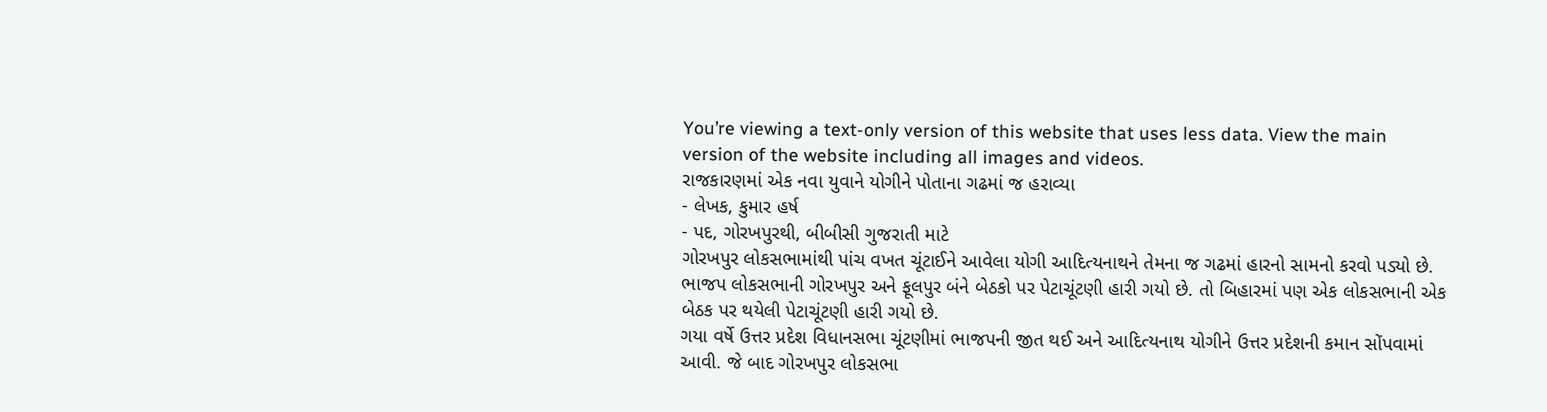You’re viewing a text-only version of this website that uses less data. View the main version of the website including all images and videos.
રાજકારણમાં એક નવા યુવાને યોગીને પોતાના ગઢમાં જ હરાવ્યા
- લેખક, કુમાર હર્ષ
- પદ, ગોરખપુરથી, બીબીસી ગુજરાતી માટે
ગોરખપુર લોકસભામાંથી પાંચ વખત ચૂંટાઈને આવેલા યોગી આદિત્યનાથને તેમના જ ગઢમાં હારનો સામનો કરવો પડ્યો છે.
ભાજપ લોકસભાની ગોરખપુર અને ફૂલપુર બંને બેઠકો પર પેટાચૂંટણી હારી ગયો છે. તો બિહારમાં પણ એક લોકસભાની એક બેઠક પર થયેલી પેટાચૂંટણી હારી ગયો છે.
ગયા વર્ષે ઉત્તર પ્રદેશ વિધાનસભા ચૂંટણીમાં ભાજપની જીત થઈ અને આદિત્યનાથ યોગીને ઉત્તર પ્રદેશની કમાન સોંપવામાં આવી. જે બાદ ગોરખપુર લોકસભા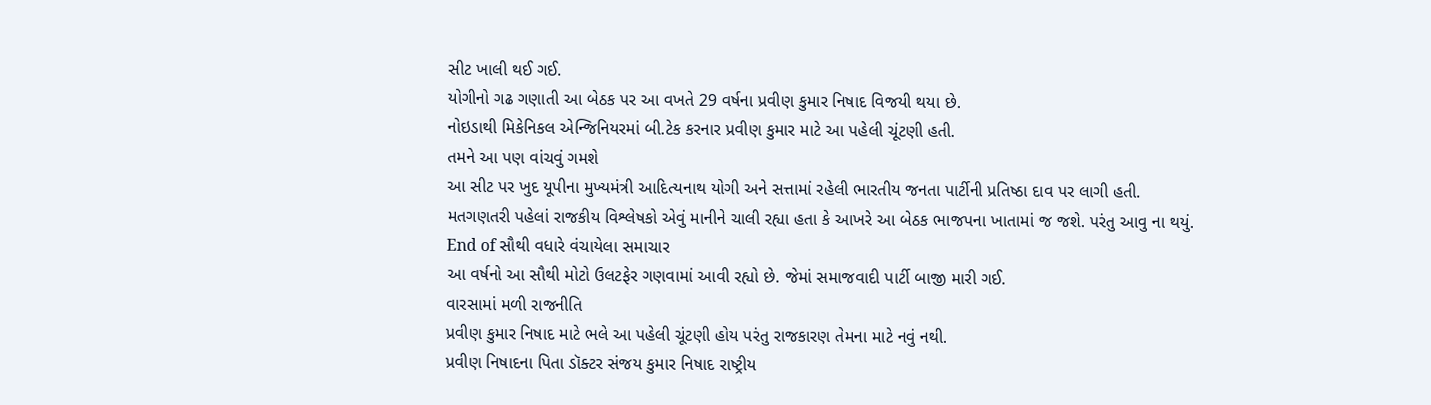સીટ ખાલી થઈ ગઈ.
યોગીનો ગઢ ગણાતી આ બેઠક પર આ વખતે 29 વર્ષના પ્રવીણ કુમાર નિષાદ વિજયી થયા છે.
નોઇડાથી મિકેનિકલ એન્જિનિયરમાં બી.ટેક કરનાર પ્રવીણ કુમાર માટે આ પહેલી ચૂંટણી હતી.
તમને આ પણ વાંચવું ગમશે
આ સીટ પર ખુદ યૂપીના મુખ્યમંત્રી આદિત્યનાથ યોગી અને સત્તામાં રહેલી ભારતીય જનતા પાર્ટીની પ્રતિષ્ઠા દાવ પર લાગી હતી.
મતગણતરી પહેલાં રાજકીય વિશ્લેષકો એવું માનીને ચાલી રહ્યા હતા કે આખરે આ બેઠક ભાજપના ખાતામાં જ જશે. પરંતુ આવુ ના થયું.
End of સૌથી વધારે વંચાયેલા સમાચાર
આ વર્ષનો આ સૌથી મોટો ઉલટફેર ગણવામાં આવી રહ્યો છે. જેમાં સમાજવાદી પાર્ટી બાજી મારી ગઈ.
વારસામાં મળી રાજનીતિ
પ્રવીણ કુમાર નિષાદ માટે ભલે આ પહેલી ચૂંટણી હોય પરંતુ રાજકારણ તેમના માટે નવું નથી.
પ્રવીણ નિષાદના પિતા ડૉક્ટર સંજય કુમાર નિષાદ રાષ્ટ્રીય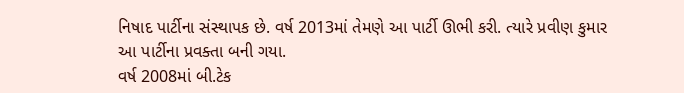નિષાદ પાર્ટીના સંસ્થાપક છે. વર્ષ 2013માં તેમણે આ પાર્ટી ઊભી કરી. ત્યારે પ્રવીણ કુમાર આ પાર્ટીના પ્રવક્તા બની ગયા.
વર્ષ 2008માં બી.ટેક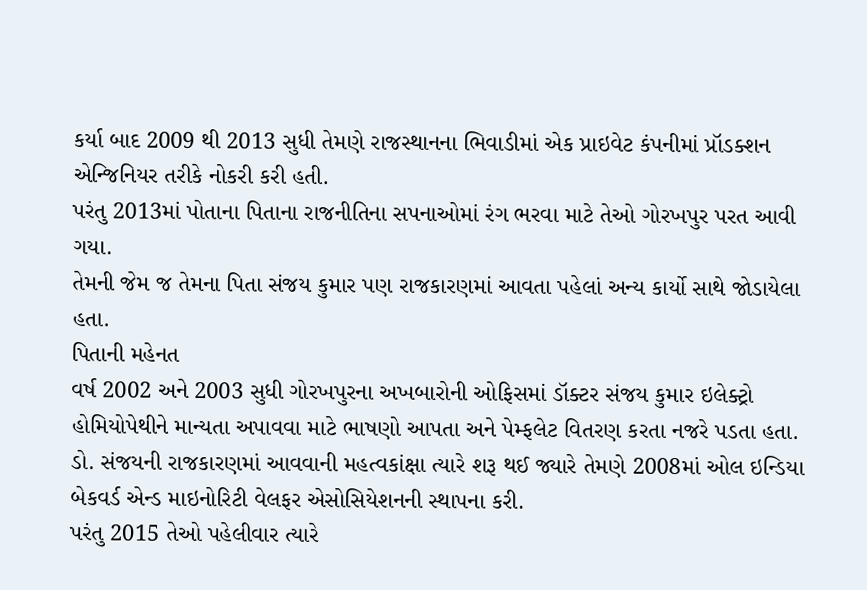કર્યા બાદ 2009 થી 2013 સુધી તેમણે રાજસ્થાનના ભિવાડીમાં એક પ્રાઇવેટ કંપનીમાં પ્રૉડક્શન એન્જિનિયર તરીકે નોકરી કરી હતી.
પરંતુ 2013માં પોતાના પિતાના રાજનીતિના સપનાઓમાં રંગ ભરવા માટે તેઓ ગોરખપુર પરત આવી ગયા.
તેમની જેમ જ તેમના પિતા સંજય કુમાર પણ રાજકારણમાં આવતા પહેલાં અન્ય કાર્યો સાથે જોડાયેલા હતા.
પિતાની મહેનત
વર્ષ 2002 અને 2003 સુધી ગોરખપુરના અખબારોની ઓફિસમાં ડૉક્ટર સંજય કુમાર ઇલેક્ટ્રો હોમિયોપેથીને માન્યતા અપાવવા માટે ભાષણો આપતા અને પેમ્ફલેટ વિતરણ કરતા નજરે પડતા હતા.
ડો. સંજયની રાજકારણમાં આવવાની મહત્વકાંક્ષા ત્યારે શરૂ થઈ જ્યારે તેમણે 2008માં ઓલ ઇન્ડિયા બેકવર્ડ એન્ડ માઇનોરિટી વેલફર એસોસિયેશનની સ્થાપના કરી.
પરંતુ 2015 તેઓ પહેલીવાર ત્યારે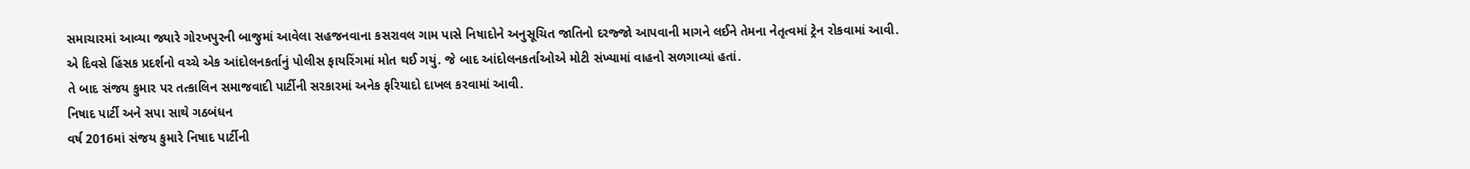સમાચારમાં આવ્યા જ્યારે ગોરખપુરની બાજુમાં આવેલા સહજનવાના કસરાવલ ગામ પાસે નિષાદોને અનુસૂચિત જાતિનો દરજ્જો આપવાની માગને લઈને તેમના નેતૃત્વમાં ટ્રેન રોકવામાં આવી.
એ દિવસે હિંસક પ્રદર્શનો વચ્ચે એક આંદોલનકર્તાનું પોલીસ ફાયરિંગમાં મોત થઈ ગયું. જે બાદ આંદોલનકર્તાઓએ મોટી સંખ્યામાં વાહનો સળગાવ્યાં હતાં.
તે બાદ સંજય કુમાર પર તત્કાલિન સમાજવાદી પાર્ટીની સરકારમાં અનેક ફરિયાદો દાખલ કરવામાં આવી.
નિષાદ પાર્ટી અને સપા સાથે ગઠબંધન
વર્ષ 2016માં સંજય કુમારે નિષાદ પાર્ટીની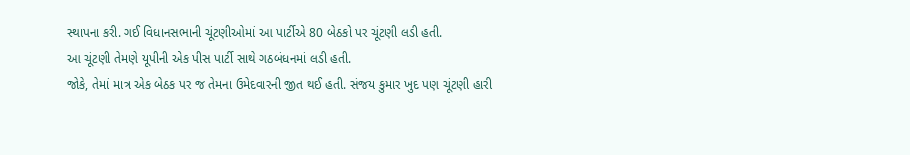સ્થાપના કરી. ગઈ વિધાનસભાની ચૂંટણીઓમાં આ પાર્ટીએ 80 બેઠકો પર ચૂંટણી લડી હતી.
આ ચૂંટણી તેમણે યૂપીની એક પીસ પાર્ટી સાથે ગઠબંધનમાં લડી હતી.
જોકે, તેમાં માત્ર એક બેઠક પર જ તેમના ઉમેદવારની જીત થઈ હતી. સંજય કુમાર ખુદ પણ ચૂંટણી હારી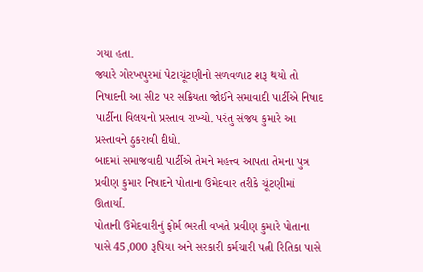ગયા હતા.
જ્યારે ગોરખપુરમાં પેટાચૂંટણીનો સળવળાટ શરૂ થયો તો નિષાદની આ સીટ પર સક્રિયતા જોઈને સમાવાદી પાર્ટીએ નિષાદ પાર્ટીના વિલયનો પ્રસ્તાવ રાખ્યો. પરંતુ સંજય કુમારે આ પ્રસ્તાવને ઠુકરાવી દીધો.
બાદમાં સમાજવાદી પાર્ટીએ તેમને મહત્ત્વ આપતા તેમના પુત્ર પ્રવીણ કુમાર નિષાદને પોતાના ઉમેદવાર તરીકે ચૂંટણીમાં ઊતાર્યા.
પોતાની ઉમેદવારીનું ફોર્મ ભરતી વખતે પ્રવીણ કુમારે પોતાના પાસે 45,000 રૂપિયા અને સરકારી કર્મચારી પત્ની રિતિકા પાસે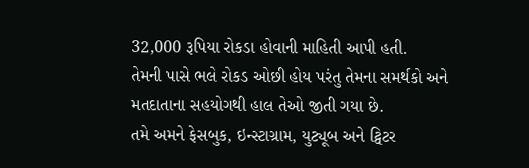32,000 રૂપિયા રોકડા હોવાની માહિતી આપી હતી.
તેમની પાસે ભલે રોકડ ઓછી હોય પરંતુ તેમના સમર્થકો અને મતદાતાના સહયોગથી હાલ તેઓ જીતી ગયા છે.
તમે અમને ફેસબુક, ઇન્સ્ટાગ્રામ, યુટ્યૂબ અને ટ્વિટર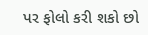પર ફોલો કરી શકો છો